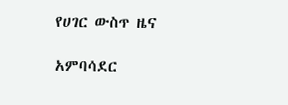የሀገር ውስጥ ዜና

አምባሳደር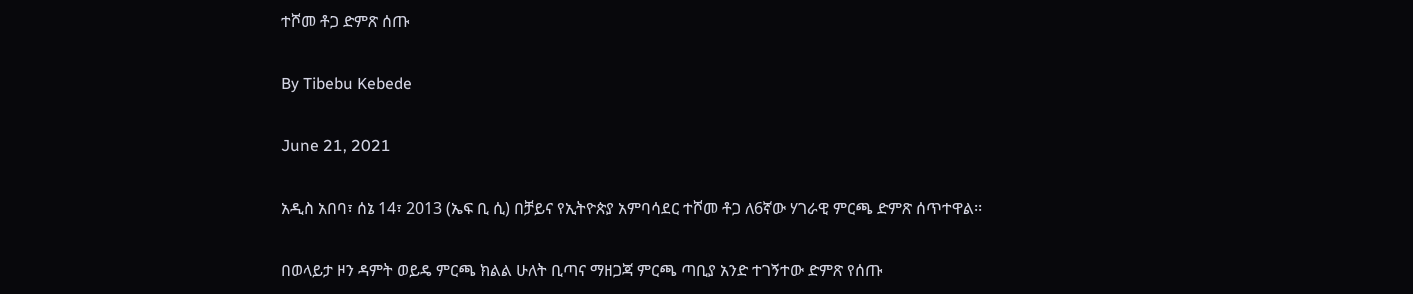ተሾመ ቶጋ ድምጽ ሰጡ

By Tibebu Kebede

June 21, 2021

አዲስ አበባ፣ ሰኔ 14፣ 2013 (ኤፍ ቢ ሲ) በቻይና የኢትዮጵያ አምባሳደር ተሾመ ቶጋ ለ6ኛው ሃገራዊ ምርጫ ድምጽ ሰጥተዋል፡፡

በወላይታ ዞን ዳምት ወይዴ ምርጫ ክልል ሁለት ቢጣና ማዘጋጃ ምርጫ ጣቢያ አንድ ተገኝተው ድምጽ የሰጡ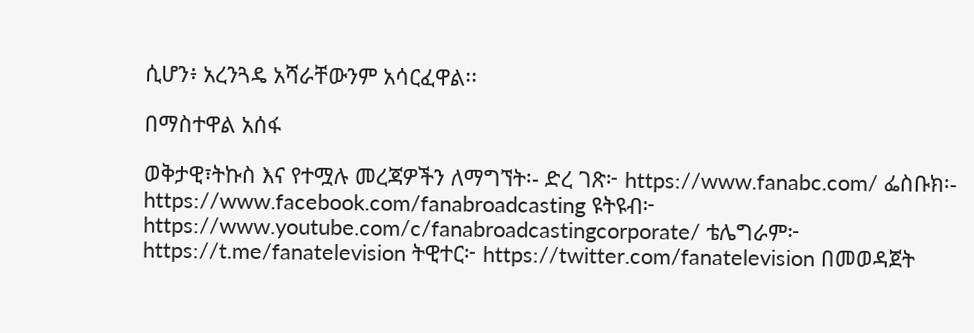ሲሆን፥ አረንጓዴ አሻራቸውንም አሳርፈዋል፡፡

በማስተዋል አሰፋ

ወቅታዊ፣ትኩስ እና የተሟሉ መረጃዎችን ለማግኘት፡- ድረ ገጽ፦ https://www.fanabc.com/ ፌስቡክ፡- https://www.facebook.com/fanabroadcasting ዩትዩብ፦ https://www.youtube.com/c/fanabroadcastingcorporate/ ቴሌግራም፦ https://t.me/fanatelevision ትዊተር፦ https://twitter.com/fanatelevision በመወዳጀት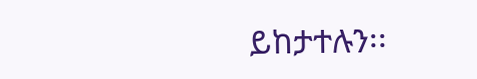ይከታተሉን፡፡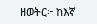ዘወትር፦ ከእኛ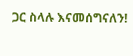ጋር ስላሉ እናመሰግናለን!